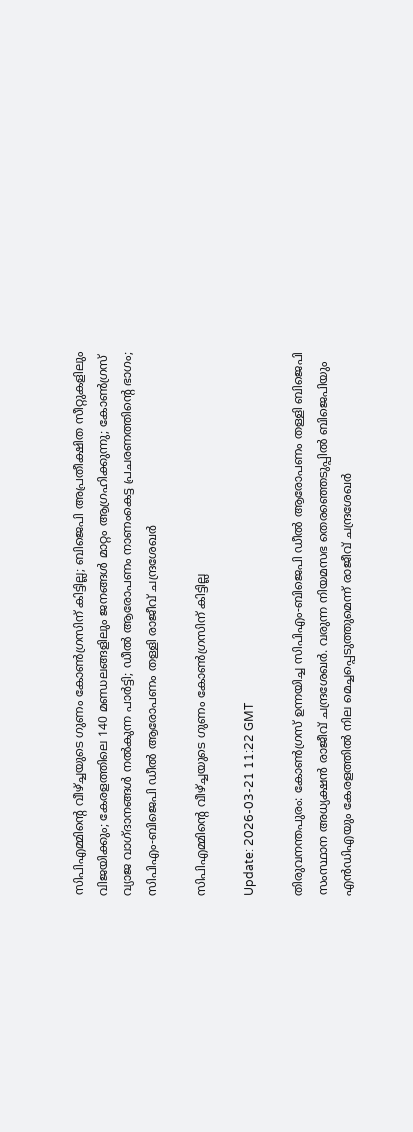സിപിഎമ്മിന്റെ വീഴ്ച്ചയുടെ ഗുണം കോണ്‍ഗ്രസിന് കിട്ടില്ല; ബിജെപി അപ്രതീക്ഷിത സീറ്റുകളിലും വിജയിക്കും; കേരളത്തിലെ 140 മണ്ഡലങ്ങളിലും ജനങ്ങള്‍ മാറ്റം ആഗ്രഹിക്കുന്നു; കോണ്‍ഗ്രസ് വ്യാജ വാഗ്ദാനങ്ങള്‍ നല്‍കുന്ന പാര്‍ട്ടി; ഡീല്‍ ആരോപണം നാണംകെട്ട പ്രചരണത്തിന്റെ ഭാഗം; സിപിഎം-ബിജെപി ഡീല്‍ ആരോപണം തള്ളി രാജീവ് ചന്ദ്രശേഖര്‍

സിപിഎമ്മിന്റെ വീഴ്ച്ചയുടെ ഗുണം കോണ്‍ഗ്രസിന് കിട്ടില്ല

Update: 2026-03-21 11:22 GMT

തിരുവനന്തപുരം: കോണ്‍ഗ്രസ് ഉന്നയിച്ച സിപിഎം-ബിജെപി ഡീല്‍ ആരോപണം തള്ളി ബിജെപി സംസ്ഥാന അധ്യക്ഷന്‍ രാജീവ് ചന്ദ്രശേഖര്‍. വരുന്ന നിയമസഭ തെരഞ്ഞെടുപ്പില്‍ ബിജെപിയും എന്‍ഡിഎയും കേരളത്തില്‍ നില മെച്ചപ്പെടുത്തുമെന്ന് രാജീവ് ചന്ദ്രശേഖര്‍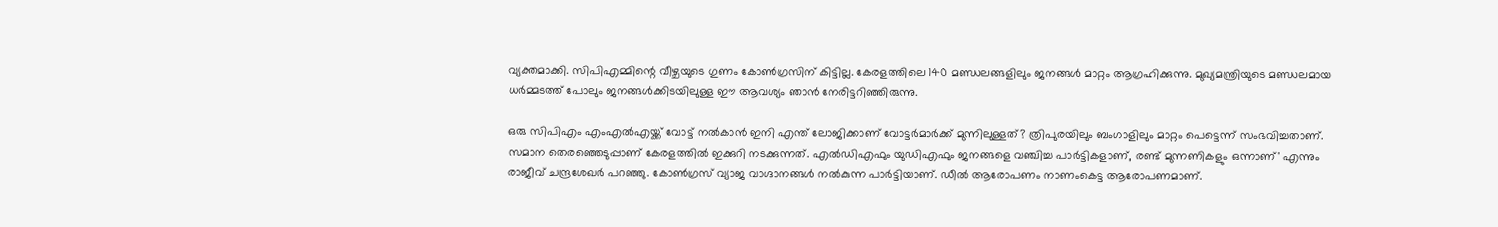വ്യക്തമാക്കി. സിപിഎമ്മിന്റെ വീഴ്ചയുടെ ഗുണം കോണ്‍ഗ്രസിന് കിട്ടില്ല. കേരളത്തിലെ 140 മണ്ഡലങ്ങളിലും ജനങ്ങള്‍ മാറ്റം ആഗ്രഹിക്കുന്നു. മുഖ്യമന്ത്രിയുടെ മണ്ഡലമായ ധര്‍മ്മടത്ത് പോലും ജനങ്ങള്‍ക്കിടയിലുള്ള ഈ ആവശ്യം ഞാന്‍ നേരിട്ടറിഞ്ഞിരുന്നു.

ഒരു സിപിഎം എംഎല്‍എയ്ക്ക് വോട്ട് നല്‍കാന്‍ ഇനി എന്ത് ലോജിക്കാണ് വോട്ടര്‍മാര്‍ക്ക് മുന്നിലുള്ളത്? ത്രിപുരയിലും ബംഗാളിലും മാറ്റം പെട്ടെന്ന് സംഭവിച്ചതാണ്. സമാന തെരഞ്ഞെടുപ്പാണ് കേരളത്തില്‍ ഇക്കുറി നടക്കുന്നത്. എല്‍ഡിഎഫും യുഡിഎഫും ജനങ്ങളെ വഞ്ചിച്ച പാര്‍ട്ടികളാണ്, രണ്ട് മുന്നണികളും ഒന്നാണ്' എന്നും രാജീവ് ചന്ദ്രശേഖര്‍ പറഞ്ഞു. കോണ്‍ഗ്രസ് വ്യാജ വാഗ്ദാനങ്ങള്‍ നല്‍കുന്ന പാര്‍ട്ടിയാണ്. ഡീല്‍ ആരോപണം നാണംകെട്ട ആരോപണമാണ്.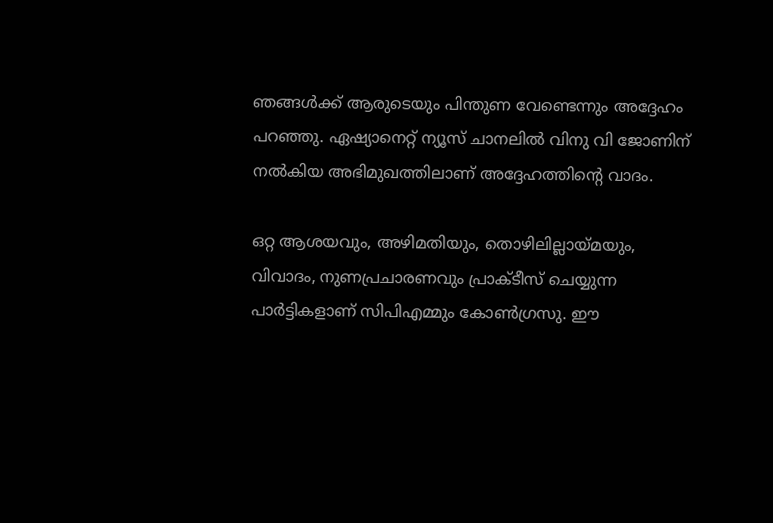ഞങ്ങള്‍ക്ക് ആരുടെയും പിന്തുണ വേണ്ടെന്നും അദ്ദേഹം പറഞ്ഞു. ഏഷ്യാനെറ്റ് ന്യൂസ് ചാനലില്‍ വിനു വി ജോണിന് നല്‍കിയ അഭിമുഖത്തിലാണ് അദ്ദേഹത്തിന്റെ വാദം.

ഒറ്റ ആശയവും, അഴിമതിയും, തൊഴിലില്ലായ്മയും, വിവാദം, നുണപ്രചാരണവും പ്രാക്ടീസ് ചെയ്യുന്ന പാര്‍ട്ടികളാണ് സിപിഎമ്മും കോണ്‍ഗ്രസു. ഈ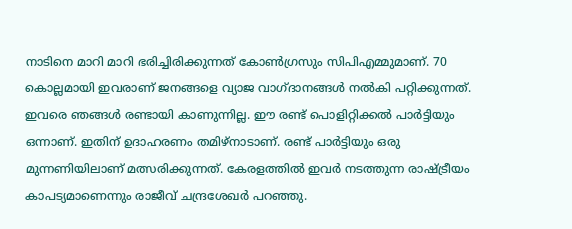നാടിനെ മാറി മാറി ഭരിച്ചിരിക്കുന്നത് കോണ്‍ഗ്രസും സിപിഎമ്മുമാണ്. 70 കൊല്ലമായി ഇവരാണ് ജനങ്ങളെ വ്യാജ വാഗ്ദാനങ്ങള്‍ നല്‍കി പറ്റിക്കുന്നത്. ഇവരെ ഞങ്ങള്‍ രണ്ടായി കാണുന്നില്ല. ഈ രണ്ട് പൊളിറ്റിക്കല്‍ പാര്‍ട്ടിയും ഒന്നാണ്. ഇതിന് ഉദാഹരണം തമിഴ്‌നാടാണ്. രണ്ട് പാര്‍ട്ടിയും ഒരു മുന്നണിയിലാണ് മത്സരിക്കുന്നത്. കേരളത്തില്‍ ഇവര്‍ നടത്തുന്ന രാഷ്ട്രീയം കാപട്യമാണെന്നും രാജീവ് ചന്ദ്രശേഖര്‍ പറഞ്ഞു.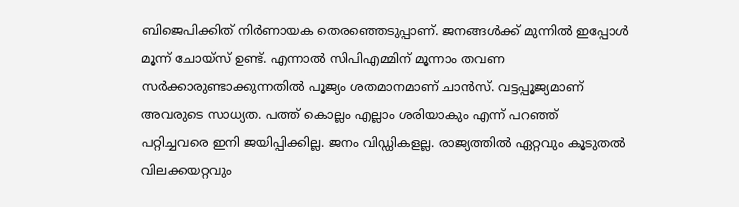ബിജെപിക്കിത് നിര്‍ണായക തെരഞ്ഞെടുപ്പാണ്. ജനങ്ങള്‍ക്ക് മുന്നില്‍ ഇപ്പോള്‍ മൂന്ന് ചോയ്‌സ് ഉണ്ട്. എന്നാല്‍ സിപിഎമ്മിന് മൂന്നാം തവണ സര്‍ക്കാരുണ്ടാക്കുന്നതില്‍ പൂജ്യം ശതമാനമാണ് ചാന്‍സ്. വട്ടപ്പൂജ്യമാണ് അവരുടെ സാധ്യത. പത്ത് കൊല്ലം എല്ലാം ശരിയാകും എന്ന് പറഞ്ഞ് പറ്റിച്ചവരെ ഇനി ജയിപ്പിക്കില്ല. ജനം വിഡ്ഡികളല്ല. രാജ്യത്തില്‍ ഏറ്റവും കൂടുതല്‍ വിലക്കയറ്റവും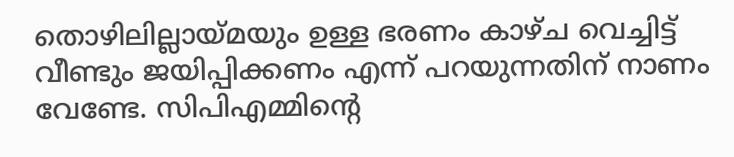തൊഴിലില്ലായ്മയും ഉള്ള ഭരണം കാഴ്ച വെച്ചിട്ട് വീണ്ടും ജയിപ്പിക്കണം എന്ന് പറയുന്നതിന് നാണം വേണ്ടേ. സിപിഎമ്മിന്റെ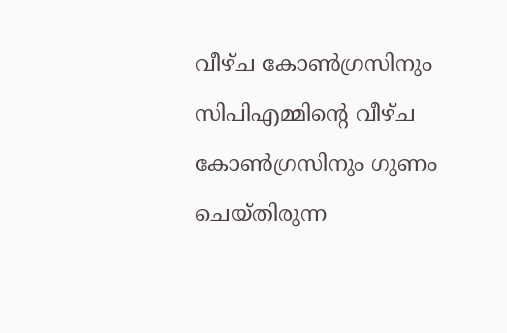വീഴ്ച കോണ്‍ഗ്രസിനും സിപിഎമ്മിന്റെ വീഴ്ച കോണ്‍ഗ്രസിനും ഗുണം ചെയ്തിരുന്ന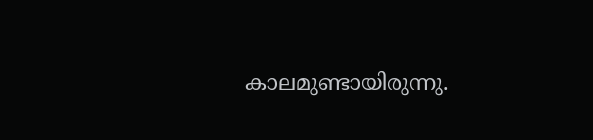കാലമുണ്ടായിരുന്നു.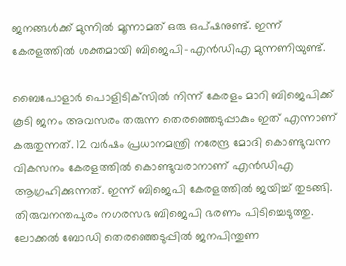ജനങ്ങള്‍ക്ക് മുന്നില്‍ മൂന്നാമത് ഒരു ഒപ്ഷനുണ്ട്. ഇന്ന് കേരളത്തില്‍ ശക്തമായി ബിജെപി-എന്‍ഡിഎ മുന്നണിയുണ്ട്.

ബൈപോളാര്‍ പൊളിടിക്‌സില്‍ നിന്ന് കേരളം മാറി ബിജെപിക്ക് കൂടി ജനം അവസരം തരുന്ന തെരഞ്ഞെടുപ്പാകും ഇത് എന്നാണ് കരുതുന്നത്. 12 വര്‍ഷം പ്രധാനമന്ത്രി നരേന്ദ്ര മോദി കൊണ്ടുവന്ന വികസനം കേരളത്തില്‍ കൊണ്ടുവരാനാണ് എന്‍ഡിഎ ആഗ്രഹിക്കുന്നത്. ഇന്ന് ബിജെപി കേരളത്തില്‍ ജയിച്ച് തുടങ്ങി. തിരുവനന്തപുരം നഗരസഭ ബിജെപി ഭരണം പിടിച്ചെടുത്തു. ലോക്കല്‍ ബോഡി തെരഞ്ഞെടുപ്പില്‍ ജനപിന്തുണ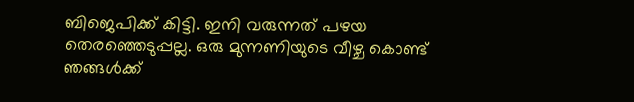ബിജെപിക്ക് കിട്ടി. ഇനി വരുന്നത് പഴയ തെരഞ്ഞെടുപ്പല്ല. ഒരു മുന്നണിയുടെ വീഴ്ച കൊണ്ട് ഞങ്ങള്‍ക്ക്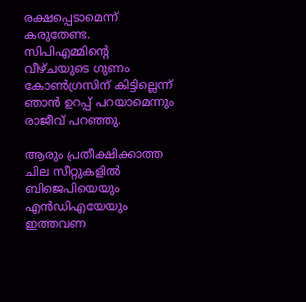രക്ഷപ്പെടാമെന്ന് കരുതേണ്ട. സിപിഎമ്മിന്റെ വീഴ്ചയുടെ ഗുണം കോണ്‍ഗ്രസിന് കിട്ടില്ലെന്ന് ഞാന്‍ ഉറപ്പ് പറയാമെന്നും രാജീവ് പറഞ്ഞു.

ആരും പ്രതീക്ഷിക്കാത്ത ചില സീറ്റുകളില്‍ ബിജെപിയെയും എന്‍ഡിഎയേയും ഇത്തവണ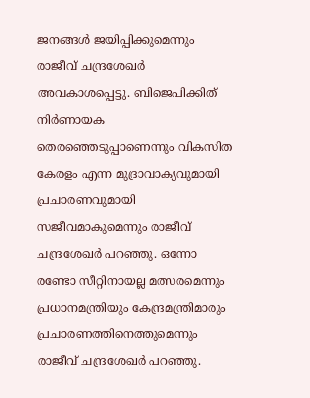ജനങ്ങള്‍ ജയിപ്പിക്കുമെന്നും രാജീവ് ചന്ദ്രശേഖര്‍ അവകാശപ്പെട്ടു. ബിജെപിക്കിത് നിര്‍ണായക തെരഞ്ഞെടുപ്പാണെന്നും വികസിത കേരളം എന്ന മുദ്രാവാക്യവുമായി പ്രചാരണവുമായി സജീവമാകുമെന്നും രാജീവ് ചന്ദ്രശേഖര്‍ പറഞ്ഞു. ഒന്നോ രണ്ടോ സീറ്റിനായല്ല മത്സരമെന്നും പ്രധാനമന്ത്രിയും കേന്ദ്രമന്ത്രിമാരും പ്രചാരണത്തിനെത്തുമെന്നും രാജീവ് ചന്ദ്രശേഖര്‍ പറഞ്ഞു.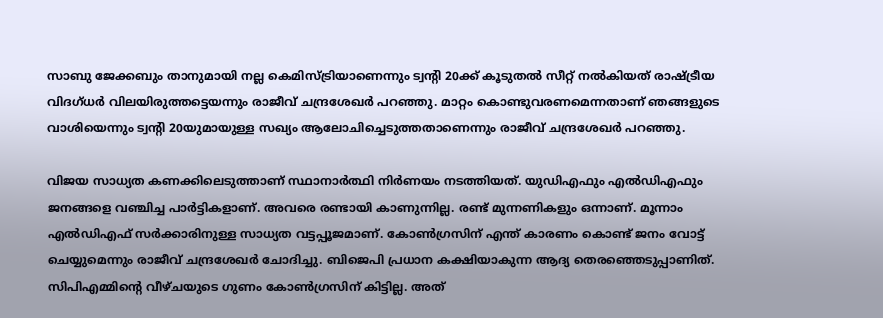സാബു ജേക്കബും താനുമായി നല്ല കെമിസ്ട്രിയാണെന്നും ട്വന്റി 20ക്ക് കൂടുതല്‍ സീറ്റ് നല്‍കിയത് രാഷ്ട്രീയ വിദഗ്ധര്‍ വിലയിരുത്തട്ടെയന്നും രാജീവ് ചന്ദ്രശേഖര്‍ പറഞ്ഞു. മാറ്റം കൊണ്ടുവരണമെന്നതാണ് ഞങ്ങളുടെ വാശിയെന്നും ട്വന്റി 20യുമായുള്ള സഖ്യം ആലോചിച്ചെടുത്തതാണെന്നും രാജീവ് ചന്ദ്രശേഖര്‍ പറഞ്ഞു.

വിജയ സാധ്യത കണക്കിലെടുത്താണ് സ്ഥാനാര്‍ത്ഥി നിര്‍ണയം നടത്തിയത്. യുഡിഎഫും എല്‍ഡിഎഫും ജനങ്ങളെ വഞ്ചിച്ച പാര്‍ട്ടികളാണ്. അവരെ രണ്ടായി കാണുന്നില്ല. രണ്ട് മുന്നണികളും ഒന്നാണ്. മൂന്നാം എല്‍ഡിഎഫ് സര്‍ക്കാരിനുള്ള സാധ്യത വട്ടപ്പൂജമാണ്. കോണ്‍ഗ്രസിന് എന്ത് കാരണം കൊണ്ട് ജനം വോട്ട് ചെയ്യുമെന്നും രാജീവ് ചന്ദ്രശേഖര്‍ ചോദിച്ചു. ബിജെപി പ്രധാന കക്ഷിയാകുന്ന ആദ്യ തെരഞ്ഞെടുപ്പാണിത്. സിപിഎമ്മിന്റെ വീഴ്ചയുടെ ഗുണം കോണ്‍ഗ്രസിന് കിട്ടില്ല. അത്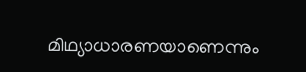മിഥ്യാധാരണയാണെന്നും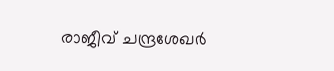രാജീവ് ചന്ദ്രശേഖര്‍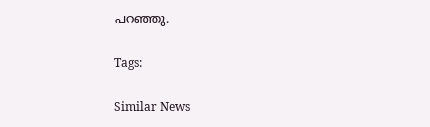പറഞ്ഞു.

Tags:

Similar News